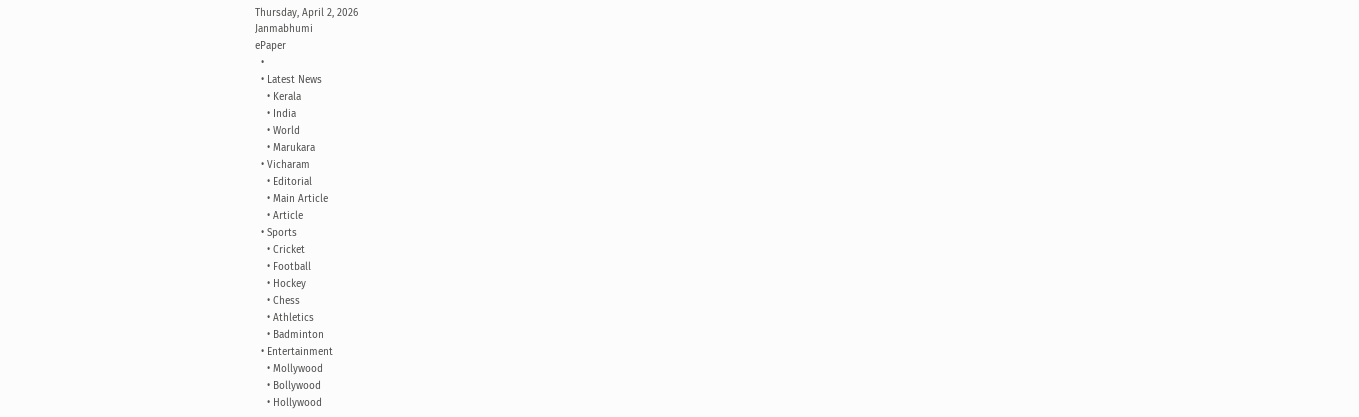Thursday, April 2, 2026
Janmabhumi
ePaper
  •
  • Latest News
    • Kerala
    • India
    • World
    • Marukara
  • Vicharam
    • Editorial
    • Main Article
    • Article
  • Sports
    • Cricket
    • Football
    • Hockey
    • Chess
    • Athletics
    • Badminton
  • Entertainment
    • Mollywood
    • Bollywood
    • Hollywood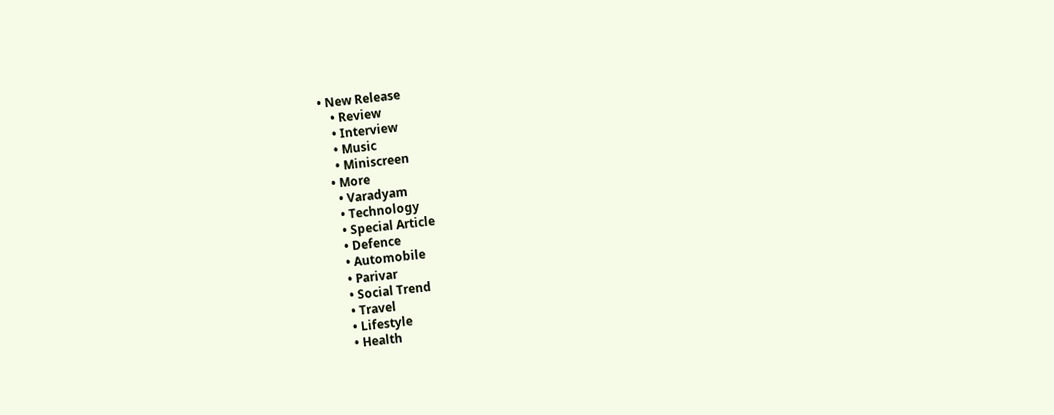• New Release
    • Review
    • Interview
    • Music
    • Miniscreen
  • More
    • Varadyam
    • Technology
    • Special Article
    • Defence
    • Automobile
    • Parivar
    • Social Trend
    • Travel
    • Lifestyle
    • Health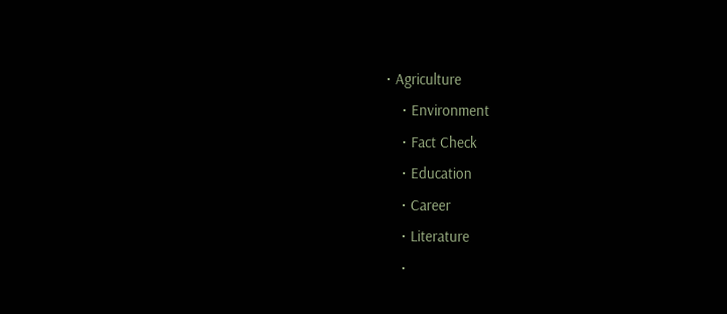• Agriculture
    • Environment
    • Fact Check
    • Education
    • Career
    • Literature
    •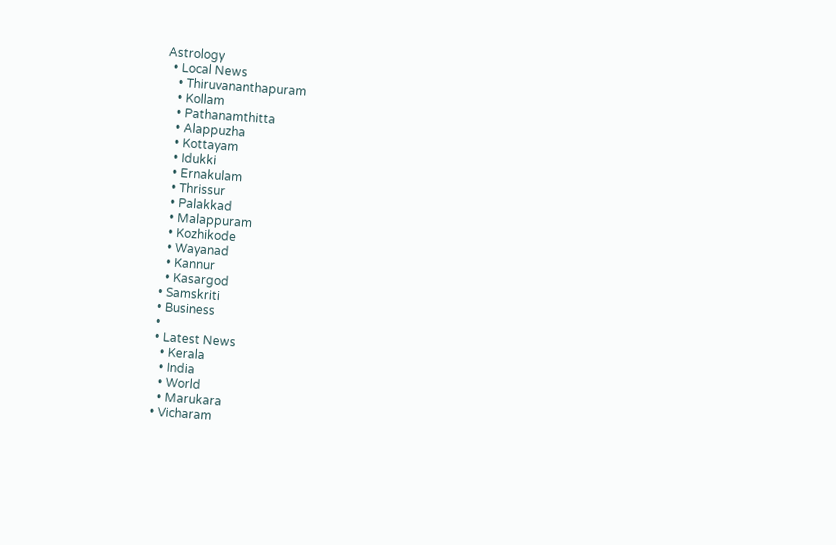Astrology
  • Local News
    • Thiruvananthapuram
    • Kollam
    • Pathanamthitta
    • Alappuzha
    • Kottayam
    • Idukki
    • Ernakulam
    • Thrissur
    • Palakkad
    • Malappuram
    • Kozhikode
    • Wayanad
    • Kannur
    • Kasargod
  • Samskriti
  • Business
  •
  • Latest News
    • Kerala
    • India
    • World
    • Marukara
  • Vicharam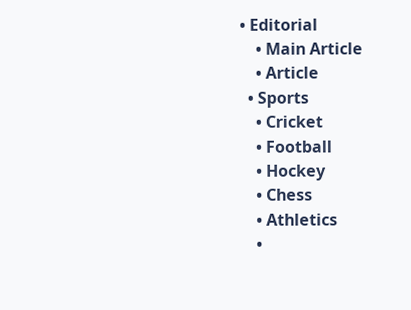• Editorial
    • Main Article
    • Article
  • Sports
    • Cricket
    • Football
    • Hockey
    • Chess
    • Athletics
    •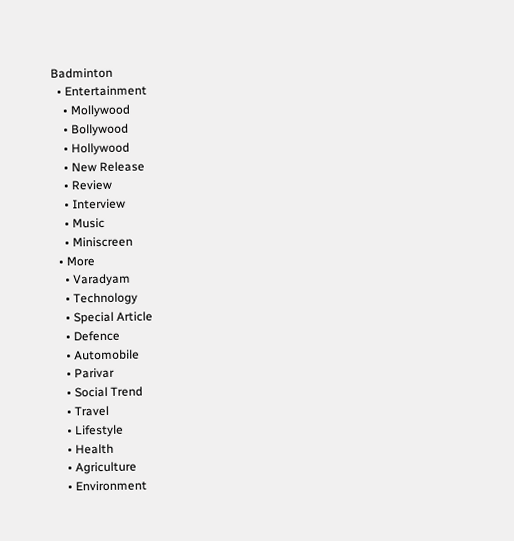Badminton
  • Entertainment
    • Mollywood
    • Bollywood
    • Hollywood
    • New Release
    • Review
    • Interview
    • Music
    • Miniscreen
  • More
    • Varadyam
    • Technology
    • Special Article
    • Defence
    • Automobile
    • Parivar
    • Social Trend
    • Travel
    • Lifestyle
    • Health
    • Agriculture
    • Environment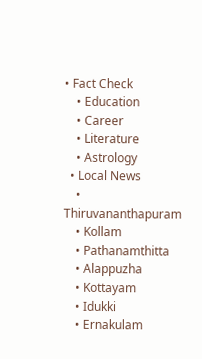• Fact Check
    • Education
    • Career
    • Literature
    • Astrology
  • Local News
    • Thiruvananthapuram
    • Kollam
    • Pathanamthitta
    • Alappuzha
    • Kottayam
    • Idukki
    • Ernakulam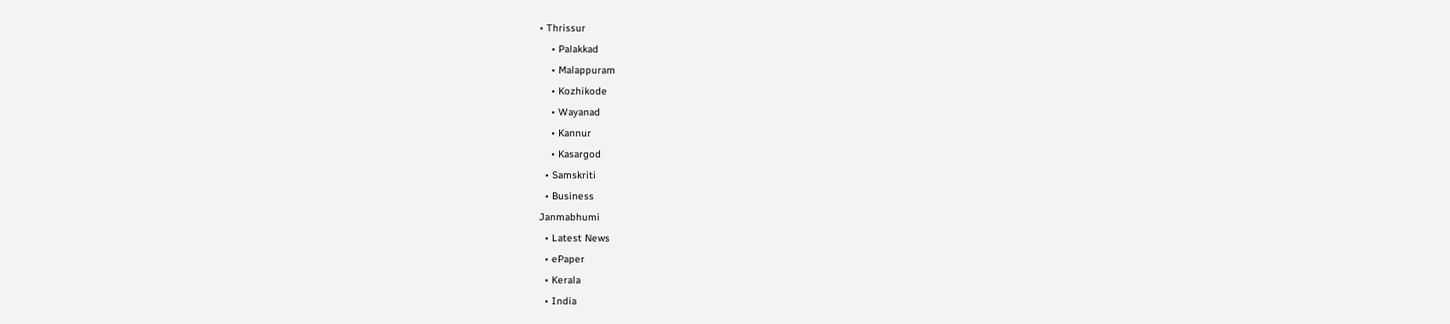• Thrissur
    • Palakkad
    • Malappuram
    • Kozhikode
    • Wayanad
    • Kannur
    • Kasargod
  • Samskriti
  • Business
Janmabhumi
  • Latest News
  • ePaper
  • Kerala
  • India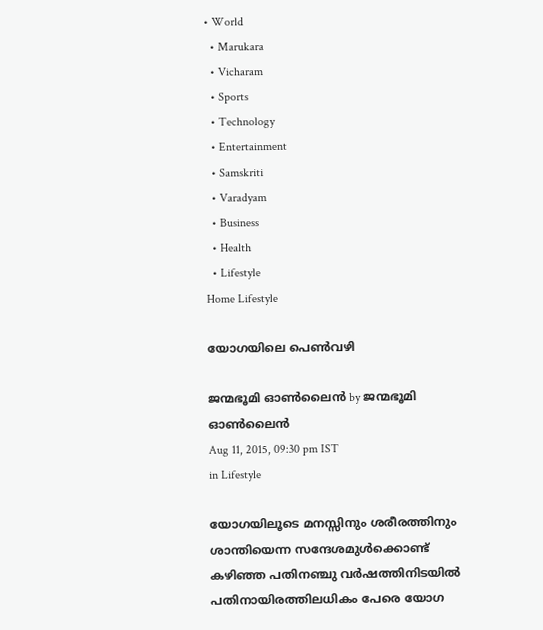• World
  • Marukara
  • Vicharam
  • Sports
  • Technology
  • Entertainment
  • Samskriti
  • Varadyam
  • Business
  • Health
  • Lifestyle
Home Lifestyle

യോഗയിലെ പെണ്‍വഴി

ജന്മഭൂമി ഓണ്‍ലൈന്‍ by ജന്മഭൂമി ഓണ്‍ലൈന്‍
Aug 11, 2015, 09:30 pm IST
in Lifestyle

യോഗയിലൂടെ മനസ്സിനും ശരീരത്തിനും ശാന്തിയെന്ന സന്ദേശമുള്‍ക്കൊണ്ട് കഴിഞ്ഞ പതിനഞ്ചു വര്‍ഷത്തിനിടയില്‍ പതിനായിരത്തിലധികം പേരെ യോഗ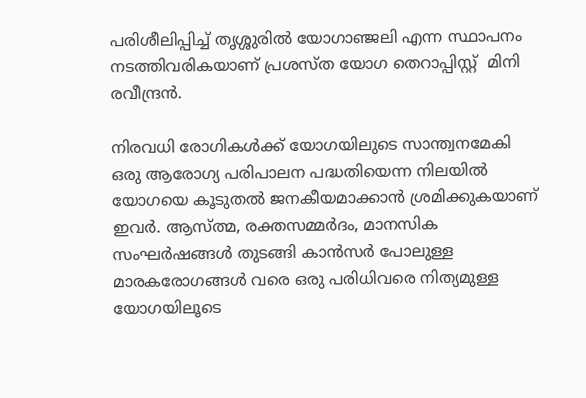പരിശീലിപ്പിച്ച് തൃശ്ശുരില്‍ യോഗാഞ്ജലി എന്ന സ്ഥാപനം നടത്തിവരികയാണ് പ്രശസ്ത യോഗ തെറാപ്പിസ്റ്റ്  മിനി രവീന്ദ്രന്‍.

നിരവധി രോഗികള്‍ക്ക് യോഗയിലുടെ സാന്ത്വനമേകി ഒരു ആരോഗ്യ പരിപാലന പദ്ധതിയെന്ന നിലയില്‍ യോഗയെ കൂടുതല്‍ ജനകീയമാക്കാന്‍ ശ്രമിക്കുകയാണ് ഇവര്‍. ആസ്ത്മ, രക്തസമ്മര്‍ദം, മാനസിക സംഘര്‍ഷങ്ങള്‍ തുടങ്ങി കാന്‍സര്‍ പോലുള്ള മാരകരോഗങ്ങള്‍ വരെ ഒരു പരിധിവരെ നിത്യമുള്ള യോഗയിലൂടെ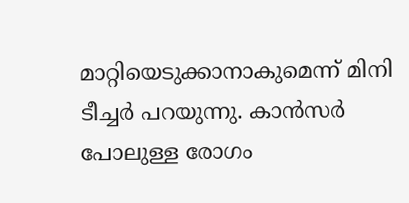മാറ്റിയെടുക്കാനാകുമെന്ന് മിനി ടീച്ചര്‍ പറയുന്നു. കാന്‍സര്‍ പോലുള്ള രോഗം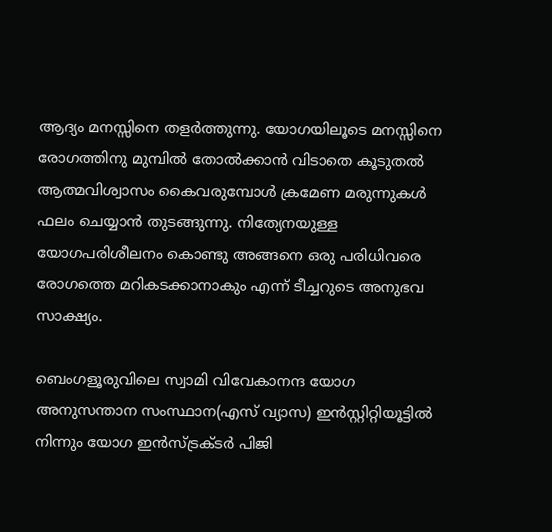ആദ്യം മനസ്സിനെ തളര്‍ത്തുന്നു. യോഗയിലൂടെ മനസ്സിനെ രോഗത്തിനു മുമ്പില്‍ തോല്‍ക്കാന്‍ വിടാതെ കൂടുതല്‍ ആത്മവിശ്വാസം കൈവരുമ്പോള്‍ ക്രമേണ മരുന്നുകള്‍ ഫലം ചെയ്യാന്‍ തുടങ്ങുന്നു. നിത്യേനയുള്ള യോഗപരിശീലനം കൊണ്ടു അങ്ങനെ ഒരു പരിധിവരെ രോഗത്തെ മറികടക്കാനാകും എന്ന് ടീച്ചറുടെ അനുഭവ സാക്ഷ്യം.

ബെംഗളൂരുവിലെ സ്വാമി വിവേകാനന്ദ യോഗ അനുസന്താന സംസ്ഥാന(എസ് വ്യാസ) ഇന്‍സ്റ്റിറ്റിയൂട്ടില്‍ നിന്നും യോഗ ഇന്‍സ്ട്രക്ടര്‍ പിജി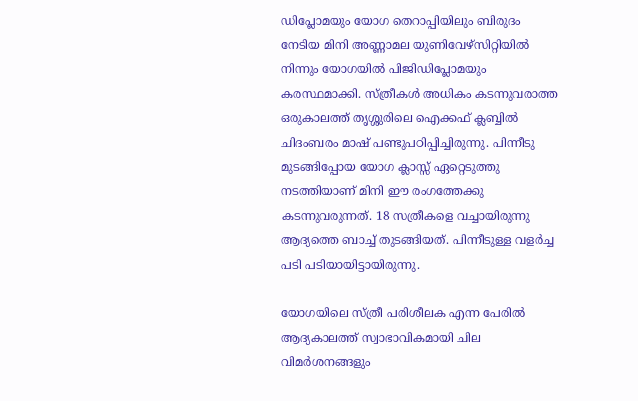ഡിപ്ലോമയും യോഗ തെറാപ്പിയിലും ബിരുദം നേടിയ മിനി അണ്ണാമല യുണിവേഴ്‌സിറ്റിയില്‍ നിന്നും യോഗയില്‍ പിജിഡിപ്ലോമയും കരസ്ഥമാക്കി. സ്ത്രീകള്‍ അധികം കടന്നുവരാത്ത ഒരുകാലത്ത് തൃശ്ശുരിലെ ഐക്കഫ് ക്ലബ്ബില്‍ ചിദംബരം മാഷ് പണ്ടുപഠിപ്പിച്ചിരുന്നു. പിന്നീടു മുടങ്ങിപ്പോയ യോഗ ക്ലാസ്സ് ഏറ്റെടുത്തു നടത്തിയാണ് മിനി ഈ രംഗത്തേക്കു കടന്നുവരുന്നത്. 18 സത്രീകളെ വച്ചായിരുന്നു ആദ്യത്തെ ബാച്ച് തുടങ്ങിയത്. പിന്നീടുള്ള വളര്‍ച്ച പടി പടിയായിട്ടായിരുന്നു.

യോഗയിലെ സ്ത്രീ പരിശീലക എന്ന പേരില്‍ ആദ്യകാലത്ത് സ്വാഭാവികമായി ചില വിമര്‍ശനങ്ങളും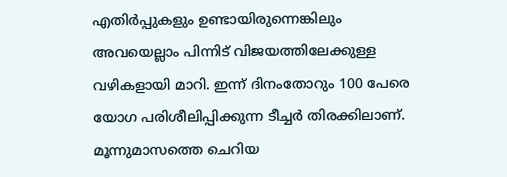എതിര്‍പ്പുകളും ഉണ്ടായിരുന്നെങ്കിലും അവയെല്ലാം പിന്നിട് വിജയത്തിലേക്കുള്ള വഴികളായി മാറി. ഇന്ന് ദിനംതോറും 100 പേരെ യോഗ പരിശീലിപ്പിക്കുന്ന ടീച്ചര്‍ തിരക്കിലാണ്. മൂന്നുമാസത്തെ ചെറിയ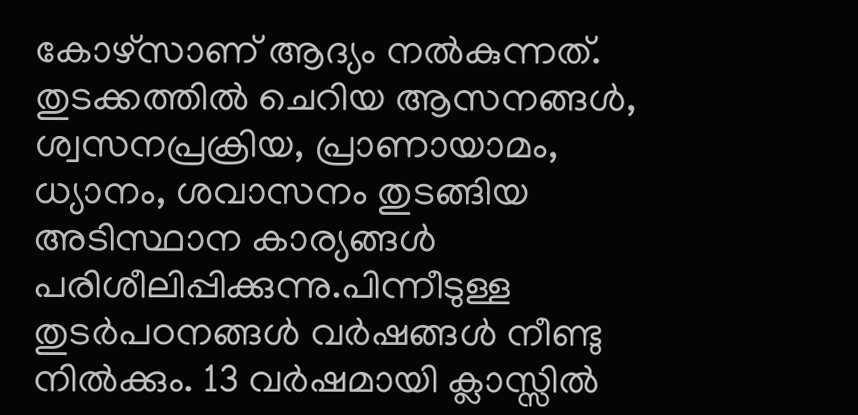കോഴ്‌സാണ് ആദ്യം നല്‍കുന്നത്. തുടക്കത്തില്‍ ചെറിയ ആസനങ്ങള്‍, ശ്വസനപ്രക്രിയ, പ്രാണായാമം, ധ്യാനം, ശവാസനം തുടങ്ങിയ അടിസ്ഥാന കാര്യങ്ങള്‍ പരിശീലിപ്പിക്കുന്നു.പിന്നീടുള്ള തുടര്‍പഠനങ്ങള്‍ വര്‍ഷങ്ങള്‍ നീണ്ടു നില്‍ക്കും. 13 വര്‍ഷമായി ക്ലാസ്സില്‍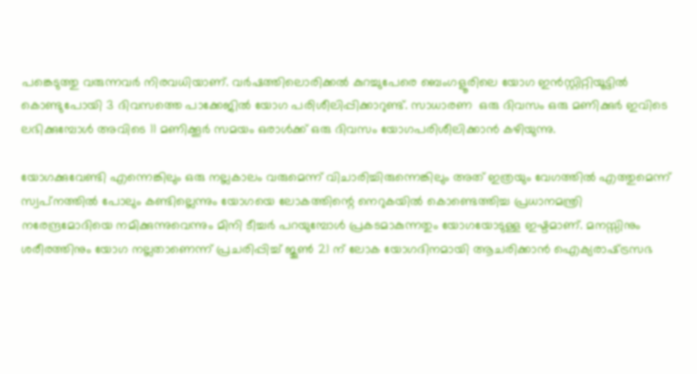പങ്കെടുത്തു വരുന്നവര്‍ നിരവധിയാണ്. വര്‍ഷത്തിലൊരിക്കല്‍ കുറച്ചുപേരെ ബെംഗളൂരിലെ യോഗ ഇന്‍സ്റ്റിറ്റിയൂട്ടില്‍ കൊണ്ടുപോയി 3 ദിവസത്തെ പാക്കേജില്‍ യോഗ പരിശീലിപ്പിക്കാറുണ്ട്. സാധാരണ  ഒരു ദിവസം ഒരു മണിക്കുര്‍ ഇവിടെ ലഭിക്കുമ്പോള്‍ അവിടെ 11 മണിക്കൂര്‍ സമയം ഒരാള്‍ക്ക് ഒരു ദിവസം യോഗപരിശീലിക്കാന്‍ കഴിയുന്നു.

യോഗക്കുവേണ്ടി എന്നെങ്കിലും ഒരു നല്ലകാലം വരുമെന്ന് വിചാരിച്ചിരുന്നെങ്കിലും അത് ഇത്രയും വേഗത്തില്‍ എത്തുമെന്ന് സ്വപ്‌നത്തില്‍ പോലും കണ്ടില്ലെന്നും യോഗയെ ലോകത്തിന്റെ നെറുകയില്‍ കൊണ്ടെത്തിച്ച പ്രധാനമന്ത്രി നരേന്ദ്രമോദിയെ നമിക്കുന്നുവെന്നും മിനി ടീച്ചര്‍ പറയുമ്പോള്‍ പ്രകടമാകുന്നതും യോഗയോടുള്ള ഇഷ്ടമാണ്. മനസ്സിനും ശരീരത്തിനും യോഗ നല്ലതാണെന്ന് പ്രചരിപ്പിച്ച് ജുണ്‍ 21 ന് ലോക യോഗദിനമായി ആചരിക്കാന്‍ ഐക്യരാഷ്‌ട്രസഭ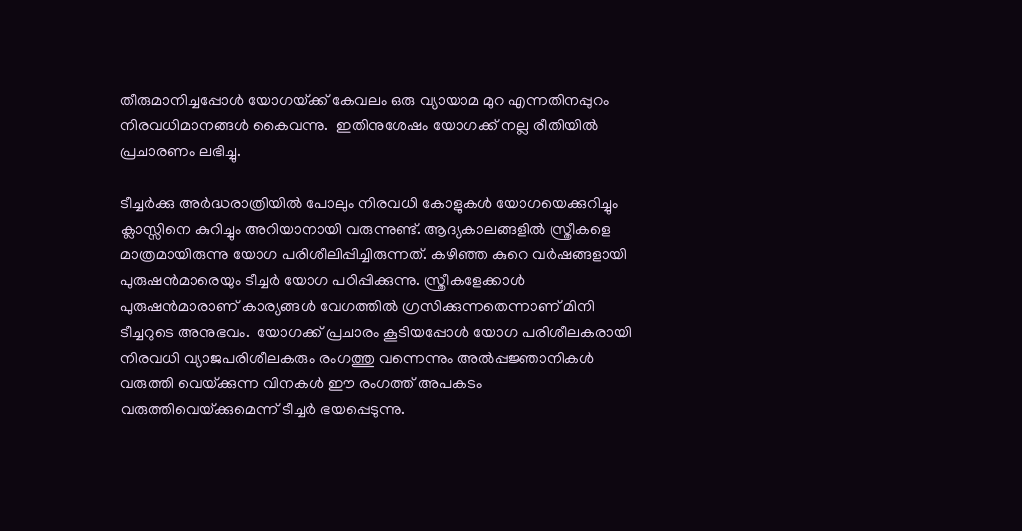തീരുമാനിച്ചപ്പോള്‍ യോഗയ്‌ക്ക് കേവലം ഒരു വ്യായാമ മുറ എന്നതിനപ്പുറം നിരവധിമാനങ്ങള്‍ കൈവന്നു.  ഇതിനുശേഷം യോഗക്ക് നല്ല രീതിയില്‍ പ്രചാരണം ലഭിച്ചു.

ടീച്ചര്‍ക്കു അര്‍ദ്ധരാത്രിയില്‍ പോലും നിരവധി കോളുകള്‍ യോഗയെക്കുറിച്ചും ക്ലാസ്സിനെ കുറിച്ചും അറിയാനായി വരുന്നുണ്ട്. ആദ്യകാലങ്ങളില്‍ സ്ത്രീകളെ മാത്രമായിരുന്നു യോഗ പരിശീലിപ്പിച്ചിരുന്നത്. കഴിഞ്ഞ കുറെ വര്‍ഷങ്ങളായി പുരുഷന്‍മാരെയും ടീച്ചര്‍ യോഗ പഠിപ്പിക്കുന്നു. സ്ത്രീകളേക്കാള്‍  പുരുഷന്‍മാരാണ് കാര്യങ്ങള്‍ വേഗത്തില്‍ ഗ്രസിക്കുന്നതെന്നാണ് മിനി ടീച്ചറുടെ അനുഭവം.  യോഗക്ക് പ്രചാരം കൂടിയപ്പോള്‍ യോഗ പരിശീലകരായി നിരവധി വ്യാജപരിശീലകരും രംഗത്തു വന്നെന്നും അല്‍പ്പജ്ഞാനികള്‍ വരുത്തി വെയ്‌ക്കുന്ന വിനകള്‍ ഈ രംഗത്ത് അപകടം വരുത്തിവെയ്‌ക്കുമെന്ന് ടീച്ചര്‍ ഭയപ്പെടുന്നു.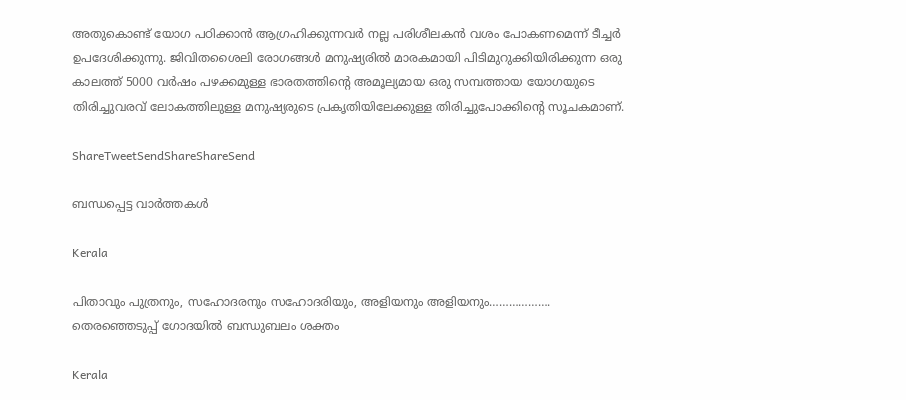അതുകൊണ്ട് യോഗ പഠിക്കാന്‍ ആഗ്രഹിക്കുന്നവര്‍ നല്ല പരിശീലകന്‍ വശം പോകണമെന്ന് ടീച്ചര്‍ ഉപദേശിക്കുന്നു. ജിവിതശൈലി രോഗങ്ങള്‍ മനുഷ്യരില്‍ മാരകമായി പിടിമുറുക്കിയിരിക്കുന്ന ഒരു കാലത്ത് 5000 വര്‍ഷം പഴക്കമുള്ള ഭാരതത്തിന്റെ അമൂല്യമായ ഒരു സമ്പത്തായ യോഗയുടെ തിരിച്ചുവരവ് ലോകത്തിലുള്ള മനുഷ്യരുടെ പ്രകൃതിയിലേക്കുള്ള തിരിച്ചുപോക്കിന്റെ സൂചകമാണ്.

ShareTweetSendShareShareSend

ബന്ധപ്പെട്ട വാര്‍ത്തകള്‍

Kerala

പിതാവും പുത്രനും, സഹോദരനും സഹോദരിയും, അളിയനും അളിയനും………………. തെരഞ്ഞെടുപ്പ് ഗോദയില്‍ ബന്ധുബലം ശക്തം

Kerala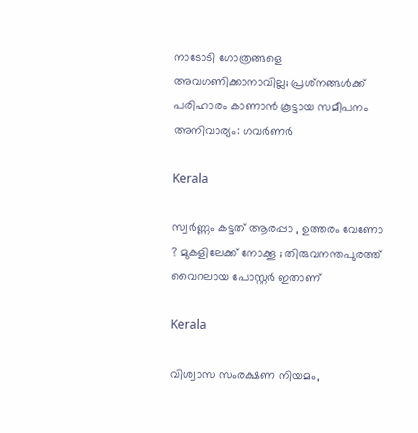നാടോടി ഗോത്രങ്ങളെ അവഗണിക്കാനാവില്ല; പ്രശ്‌നങ്ങള്‍ക്ക് പരിഹാരം കാണാന്‍ കൂട്ടായ സമീപനം അനിവാര്യം: ഗവര്‍ണര്‍

Kerala

സ്വര്‍ണ്ണം കട്ടത് ആരപ്പാ , ഉത്തരം വേണോ ? മുകളിലേക്ക് നോക്കൂ ; തിരുവനന്തപുരത്ത് വൈറലായ പോസ്റ്റർ ഇതാണ്

Kerala

വിശ്വാസ സംരക്ഷണ നിയമം,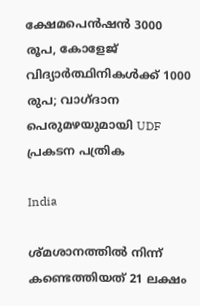ക്ഷേമപെൻഷൻ 3000 രൂപ, കോളേജ് വിദ്യാർത്ഥിനികൾക്ക് 1000 രുപ; വാഗ്ദാന പെരുമഴയുമായി UDF പ്രകടന പത്രിക

India

ശ്മശാനത്തിൽ നിന്ന് കണ്ടെത്തിയത് 21 ലക്ഷം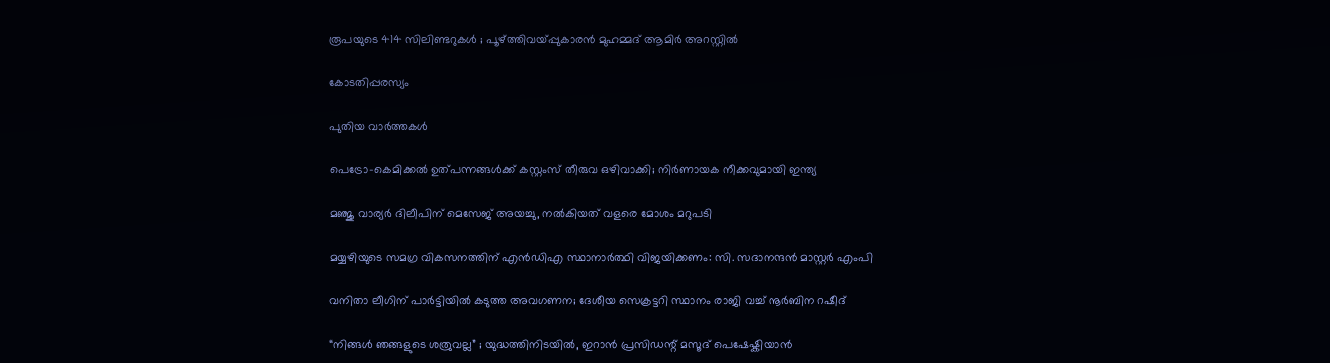രൂപയുടെ 414 സിലിണ്ടറുകൾ ; പൂഴ്‌ത്തിവയ്‌പ്പുകാരൻ മുഹമ്മദ് ആമിർ അറസ്റ്റിൽ

കോടതിപ്പരസ്യം

പുതിയ വാര്‍ത്തകള്‍

പെട്രോ-കെമിക്കൽ ഉത്പന്നങ്ങൾക്ക് കസ്റ്റംസ് തീരുവ ഒഴിവാക്കി; നിർണായക നീക്കവുമായി ഇന്ത്യ

മഞ്ജു വാര്യർ ദിലീപിന് മെസേജ് അയച്ചു, നൽകിയത് വളരെ മോശം മറുപടി

മയ്യഴിയുടെ സമഗ്ര വികസനത്തിന് എന്‍ഡിഎ സ്ഥാനാര്‍ത്ഥി വിജയിക്കണം: സി. സദാനന്ദന്‍ മാസ്റ്റര്‍ എംപി

വനിതാ ലീഗിന് പാർട്ടിയിൽ കടുത്ത അവഗണന; ദേശീയ സെക്രട്ടറി സ്ഥാനം രാജി വച്ച് നൂർബിന റഷീദ്

“നിങ്ങൾ ഞങ്ങളുടെ ശത്രുവല്ല” ; യുദ്ധത്തിനിടയിൽ, ഇറാൻ പ്രസിഡന്റ് മസൂദ് പെഷേഷ്കിയാൻ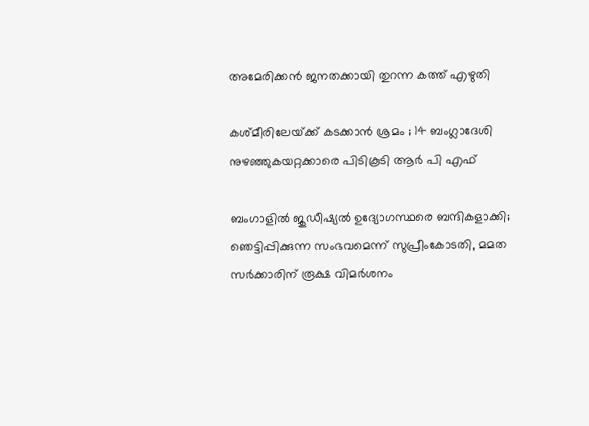അമേരിക്കൻ ജനതക്കായി തുറന്ന കത്ത് എഴുതി

കശ്മീരിലേയ്‌ക്ക് കടക്കാൻ ശ്രമം ; 14 ബംഗ്ലാദേശി നുഴഞ്ഞുകയറ്റക്കാരെ പിടികൂടി ആർ പി എഫ്

ബംഗാളിൽ ജുഡീഷ്യൽ ഉദ്യോഗസ്ഥരെ ബന്ദികളാക്കി; ഞെട്ടിപ്പിക്കുന്ന സംഭവമെന്ന് സുപ്രീംകോടതി, മമത സർക്കാരിന് രൂക്ഷ വിമർശനം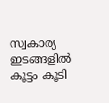സ്വകാര്യ ഇടങ്ങളിൽ കൂട്ടം കൂടി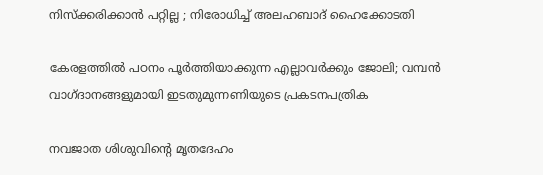നിസ്ക്കരിക്കാൻ പറ്റില്ല ; നിരോധിച്ച് അലഹബാദ് ഹൈക്കോടതി

കേരളത്തിൽ പഠനം പൂർത്തിയാക്കുന്ന എല്ലാവർക്കും ജോലി; വമ്പൻ വാഗ്ദാനങ്ങളുമായി ഇടതുമുന്നണിയുടെ പ്രകടനപത്രിക

നവജാത ശിശുവിന്റെ മൃതദേഹം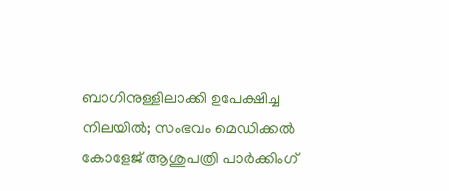ബാഗിനുള്ളിലാക്കി ഉപേക്ഷിച്ച നിലയിൽ; സംഭവം മെഡിക്കൽ കോളേജ് ആശുപത്രി പാർക്കിംഗ്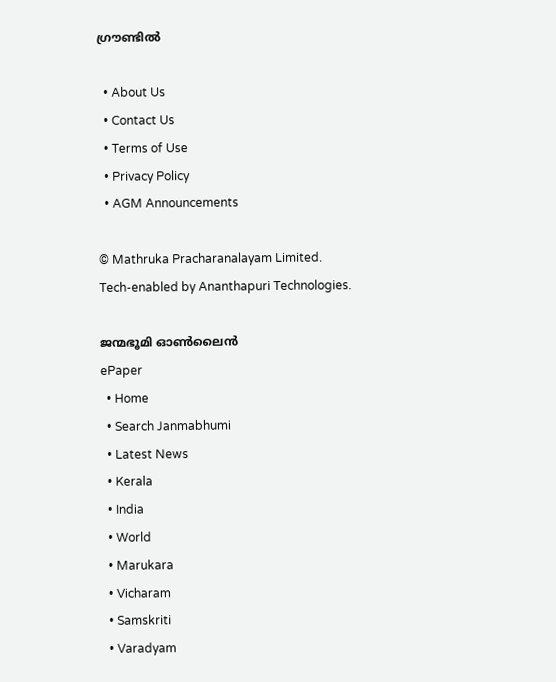ഗ്രൗണ്ടിൽ

  • About Us
  • Contact Us
  • Terms of Use
  • Privacy Policy
  • AGM Announcements

© Mathruka Pracharanalayam Limited.
Tech-enabled by Ananthapuri Technologies.

ജന്മഭൂമി ഓണ്‍ലൈന്‍
ePaper
  • Home
  • Search Janmabhumi
  • Latest News
  • Kerala
  • India
  • World
  • Marukara
  • Vicharam
  • Samskriti
  • Varadyam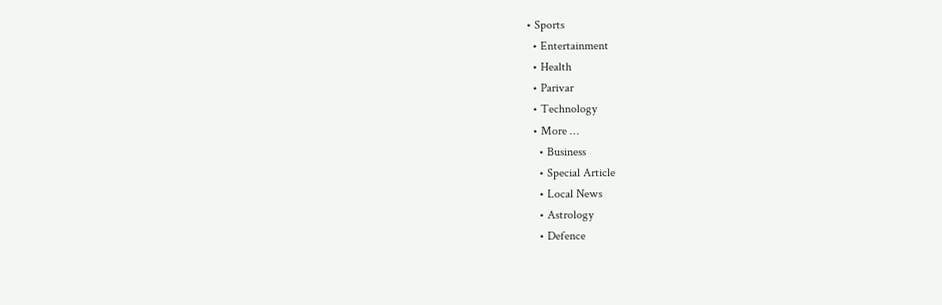• Sports
  • Entertainment
  • Health
  • Parivar
  • Technology
  • More …
    • Business
    • Special Article
    • Local News
    • Astrology
    • Defence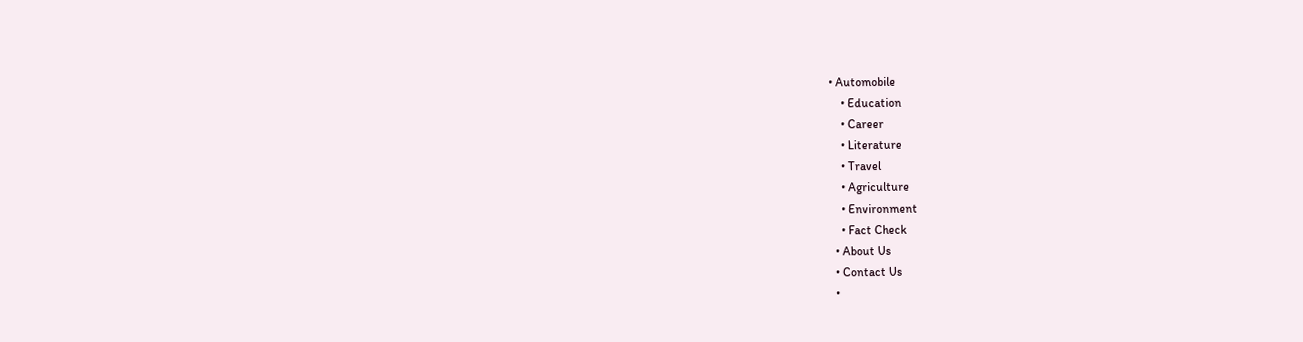• Automobile
    • Education
    • Career
    • Literature
    • Travel
    • Agriculture
    • Environment
    • Fact Check
  • About Us
  • Contact Us
  •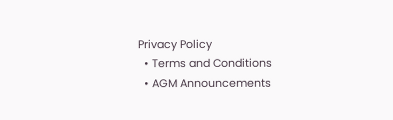Privacy Policy
  • Terms and Conditions
  • AGM Announcements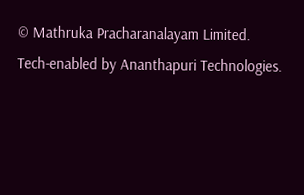© Mathruka Pracharanalayam Limited.
Tech-enabled by Ananthapuri Technologies.